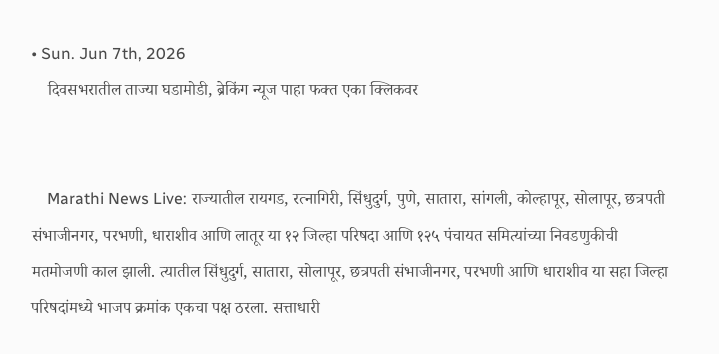• Sun. Jun 7th, 2026
    दिवसभरातील ताज्या घडामोडी, ब्रेकिंग न्यूज पाहा फक्त एका क्लिकवर


    Marathi News Live: राज्यातील रायगड, रत्नागिरी, सिंधुदुर्ग, पुणे, सातारा, सांगली, कोल्हापूर, सोलापूर, छत्रपती संभाजीनगर, परभणी, धाराशीव आणि लातूर या १२ जिल्हा परिषदा आणि १२५ पंचायत समित्यांच्या निवडणुकीची मतमोजणी काल झाली. त्यातील सिंधुदुर्ग, सातारा, सोलापूर, छत्रपती संभाजीनगर, परभणी आणि धाराशीव या सहा जिल्हा परिषदांमध्ये भाजप क्रमांक एकचा पक्ष ठरला. सत्ताधारी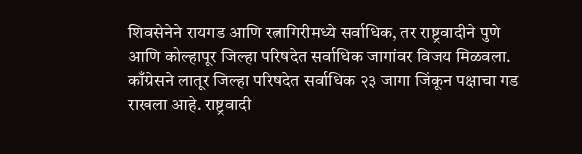शिवसेनेने रायगड आणि रत्नागिरीमध्ये सर्वाधिक, तर राष्ट्रवादीने पुणे आणि कोल्हापूर जिल्हा परिषदेत सर्वाधिक जागांवर विजय मिळवला. काँग्रेसने लातूर जिल्हा परिषदेत सर्वाधिक २३ जागा जिंकून पक्षाचा गड राखला आहे. राष्ट्रवादी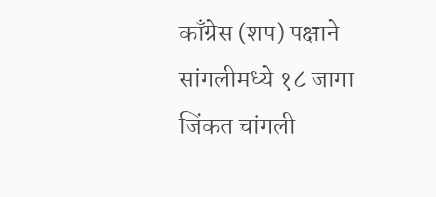काँग्रेस (शप) पक्षाने सांगलीमध्ये १८ जागा जिंकत चांगली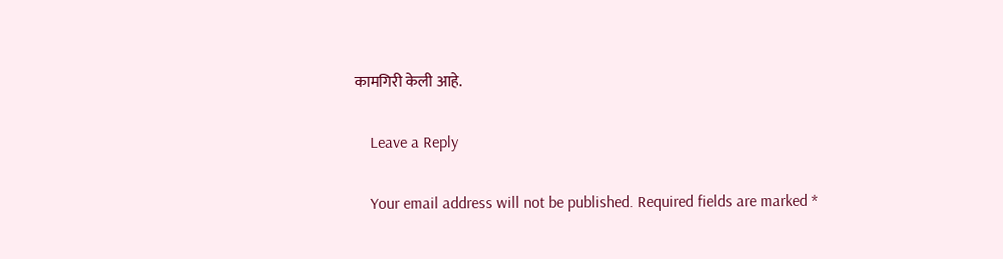कामगिरी केली आहे.

    Leave a Reply

    Your email address will not be published. Required fields are marked *